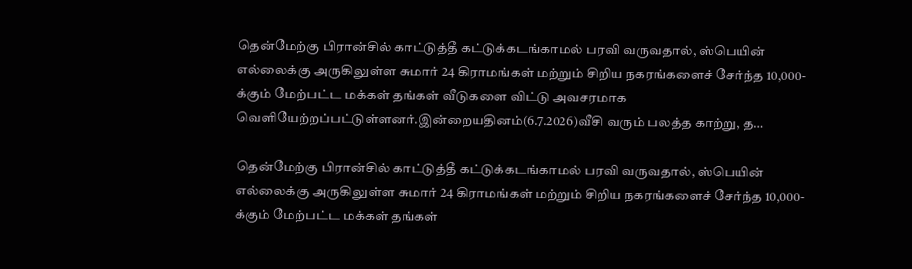தென்மேற்கு பிரான்சில் காட்டுத்தீ கட்டுக்கடங்காமல் பரவி வருவதால், ஸ்பெயின் எல்லைக்கு அருகிலுள்ள சுமார் 24 கிராமங்கள் மற்றும் சிறிய நகரங்களைச் சேர்ந்த 10,000-க்கும் மேற்பட்ட மக்கள் தங்கள் வீடுகளை விட்டு அவசரமாக வெளியேற்றப்பட்டுள்ளனர்.இன்றையதினம்(6.7.2026)வீசி வரும் பலத்த காற்று, த…

தென்மேற்கு பிரான்சில் காட்டுத்தீ கட்டுக்கடங்காமல் பரவி வருவதால், ஸ்பெயின் எல்லைக்கு அருகிலுள்ள சுமார் 24 கிராமங்கள் மற்றும் சிறிய நகரங்களைச் சேர்ந்த 10,000-க்கும் மேற்பட்ட மக்கள் தங்கள்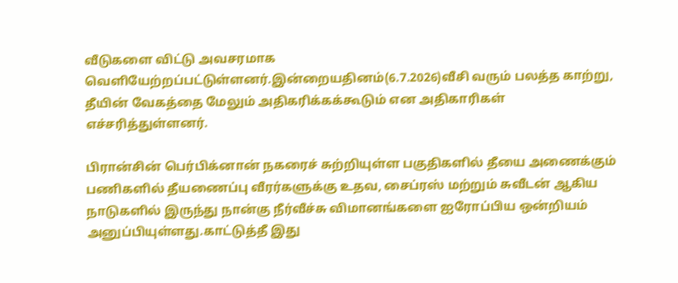வீடுகளை விட்டு அவசரமாக வெளியேற்றப்பட்டுள்ளனர்.இன்றையதினம்(6.7.2026)வீசி வரும் பலத்த காற்று, தீயின் வேகத்தை மேலும் அதிகரிக்கக்கூடும் என அதிகாரிகள் எச்சரித்துள்ளனர்.

பிரான்சின் பெர்பிக்னான் நகரைச் சுற்றியுள்ள பகுதிகளில் தீயை அணைக்கும் பணிகளில் தீயணைப்பு வீரர்களுக்கு உதவ, சைப்ரஸ் மற்றும் சுவீடன் ஆகிய நாடுகளில் இருந்து நான்கு நீர்வீச்சு விமானங்களை ஐரோப்பிய ஒன்றியம் அனுப்பியுள்ளது.காட்டுத்தீ இது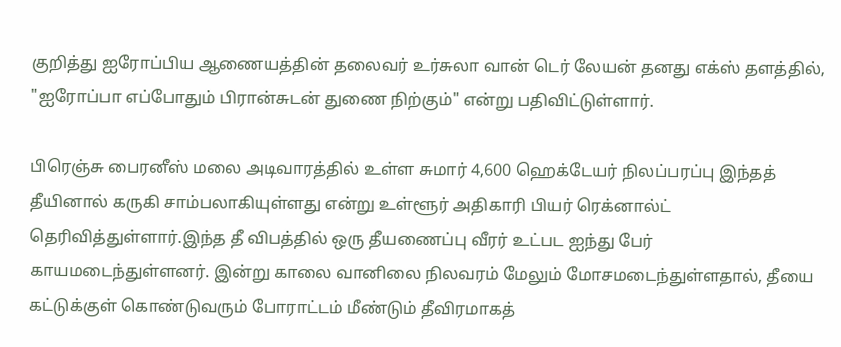குறித்து ஐரோப்பிய ஆணையத்தின் தலைவர் உர்சுலா வான் டெர் லேயன் தனது எக்ஸ் தளத்தில், "ஐரோப்பா எப்போதும் பிரான்சுடன் துணை நிற்கும்" என்று பதிவிட்டுள்ளார்.

பிரெஞ்சு பைரனீஸ் மலை அடிவாரத்தில் உள்ள சுமார் 4,600 ஹெக்டேயர் நிலப்பரப்பு இந்தத் தீயினால் கருகி சாம்பலாகியுள்ளது என்று உள்ளூர் அதிகாரி பியர் ரெக்னால்ட் தெரிவித்துள்ளார்.இந்த தீ விபத்தில் ஒரு தீயணைப்பு வீரர் உட்பட ஐந்து பேர் காயமடைந்துள்ளனர். இன்று காலை வானிலை நிலவரம் மேலும் மோசமடைந்துள்ளதால், தீயை கட்டுக்குள் கொண்டுவரும் போராட்டம் மீண்டும் தீவிரமாகத்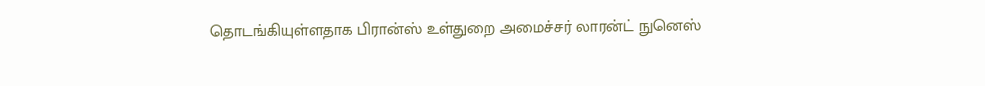தொடங்கியுள்ளதாக பிரான்ஸ் உள்துறை அமைச்சர் லாரன்ட் நுனெஸ்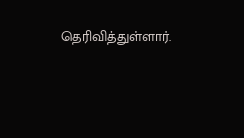தெரிவித்துள்ளார்.